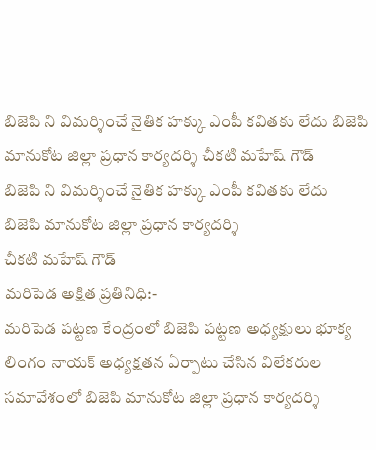బిజెపి ని విమర్శించే నైతిక హక్కు ఎంపీ కవితకు లేదు బిజెపి మానుకోట జిల్లా ప్రధాన కార్యదర్శి చీకటి మహేష్ గౌడ్
బిజెపి ని విమర్శించే నైతిక హక్కు ఎంపీ కవితకు లేదు
బిజెపి మానుకోట జిల్లా ప్రధాన కార్యదర్శి
చీకటి మహేష్ గౌడ్
మరిపెడ అక్షిత ప్రతినిధి:-
మరిపెడ పట్టణ కేంద్రంలో బిజెపి పట్టణ అధ్యక్షులు భూక్య లింగం నాయక్ అధ్యక్షతన ఏర్పాటు చేసిన విలేకరుల సమావేశంలో బిజెపి మానుకోట జిల్లా ప్రధాన కార్యదర్శి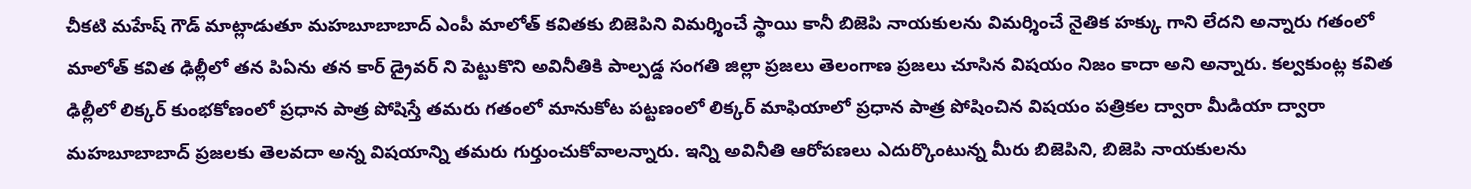చీకటి మహేష్ గౌడ్ మాట్లాడుతూ మహబూబాబాద్ ఎంపీ మాలోత్ కవితకు బిజెపిని విమర్శించే స్థాయి కానీ బిజెపి నాయకులను విమర్శించే నైతిక హక్కు గాని లేదని అన్నారు గతంలో మాలోత్ కవిత ఢిల్లీలో తన పిఏను తన కార్ డ్రైవర్ ని పెట్టుకొని అవినీతికి పాల్పడ్డ సంగతి జిల్లా ప్రజలు తెలంగాణ ప్రజలు చూసిన విషయం నిజం కాదా అని అన్నారు. కల్వకుంట్ల కవిత ఢిల్లీలో లిక్కర్ కుంభకోణంలో ప్రధాన పాత్ర పోషిస్తే తమరు గతంలో మానుకోట పట్టణంలో లిక్కర్ మాఫియాలో ప్రధాన పాత్ర పోషించిన విషయం పత్రికల ద్వారా మీడియా ద్వారా మహబూబాబాద్ ప్రజలకు తెలవదా అన్న విషయాన్ని తమరు గుర్తుంచుకోవాలన్నారు. ఇన్ని అవినీతి ఆరోపణలు ఎదుర్కొంటున్న మీరు బిజెపిని, బిజెపి నాయకులను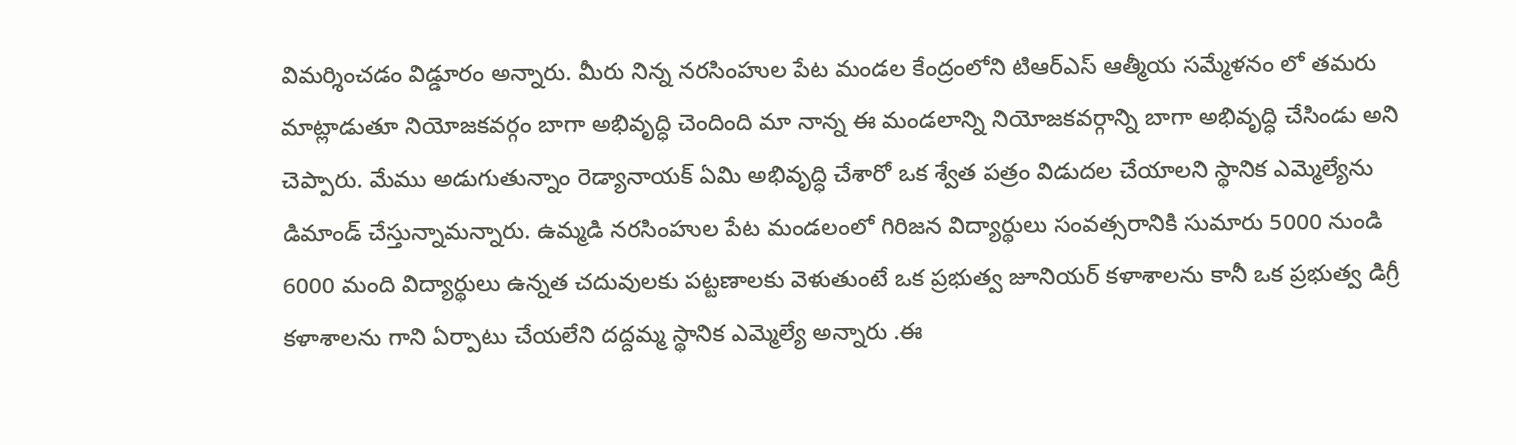విమర్శించడం విడ్డూరం అన్నారు. మీరు నిన్న నరసింహుల పేట మండల కేంద్రంలోని టిఆర్ఎస్ ఆత్మీయ సమ్మేళనం లో తమరు మాట్లాడుతూ నియోజకవర్గం బాగా అభివృద్ధి చెందింది మా నాన్న ఈ మండలాన్ని నియోజకవర్గాన్ని బాగా అభివృద్ధి చేసిండు అని చెప్పారు. మేము అడుగుతున్నాం రెడ్యానాయక్ ఏమి అభివృద్ధి చేశారో ఒక శ్వేత పత్రం విడుదల చేయాలని స్థానిక ఎమ్మెల్యేను డిమాండ్ చేస్తున్నామన్నారు. ఉమ్మడి నరసింహుల పేట మండలంలో గిరిజన విద్యార్థులు సంవత్సరానికి సుమారు 5000 నుండి 6000 మంది విద్యార్థులు ఉన్నత చదువులకు పట్టణాలకు వెళుతుంటే ఒక ప్రభుత్వ జూనియర్ కళాశాలను కానీ ఒక ప్రభుత్వ డిగ్రీ కళాశాలను గాని ఏర్పాటు చేయలేని దద్దమ్మ స్థానిక ఎమ్మెల్యే అన్నారు .ఈ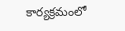కార్యక్రమంలో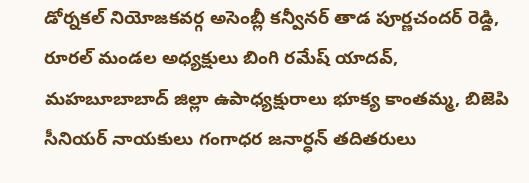డోర్నకల్ నియోజకవర్గ అసెంబ్లీ కన్వీనర్ తాడ పూర్ణచందర్ రెడ్డి, రూరల్ మండల అధ్యక్షులు బింగి రమేష్ యాదవ్, మహబూబాబాద్ జిల్లా ఉపాధ్యక్షురాలు భూక్య కాంతమ్మ, బిజెపి సీనియర్ నాయకులు గంగాధర జనార్ధన్ తదితరులు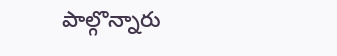పాల్గొన్నారు